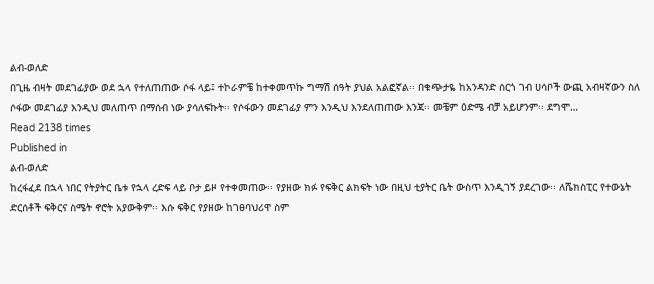ልብ-ወለድ
በጊዜ ብዛት መደገፊያው ወደ ኋላ የተለጠጠው ሶፋ ላይ፤ ተኮራምቼ ከተቀመጥኩ ግማሽ ሰዓት ያህል አልፎኛል፡፡ በቁጭታዬ ከአንዳንድ ሰርጎ ገብ ሀሳቦች ውጪ አብዛኛውን ስለ ሶፋው መደገፊያ እንዲህ መለጠጥ በማሰብ ነው ያሳለፍኩት፡፡ የሶፋውን መደገፊያ ምን እንዲህ እንደለጠጠው እንጃ፡፡ መቼም ዕድሜ ብቻ አይሆንም፡፡ ደግሞ…
Read 2138 times
Published in
ልብ-ወለድ
ከረፋፈደ በኋላ ነበር የትያትር ቤቱ የኋላ ረድፍ ላይ ቦታ ይዞ የተቀመጠው፡፡ የያዘው ክፉ የፍቅር ልክፍት ነው በዚህ ቲያትር ቤት ውስጥ እንዲገኝ ያደረገው፡፡ ለሼክስፒር የተውኔት ድርሰቶች ፍቅርና ስሜት ኖሮት አያውቅም፡፡ እሱ ፍቅር የያዘው ከገፀባህሪዋ ስም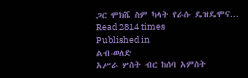ጋር ሞክሼ ስም ካላት የራሱ ዴዝዴሞና…
Read 2814 times
Published in
ልብ-ወለድ
አሥራ ሦስት ብር ከሰባ አምስት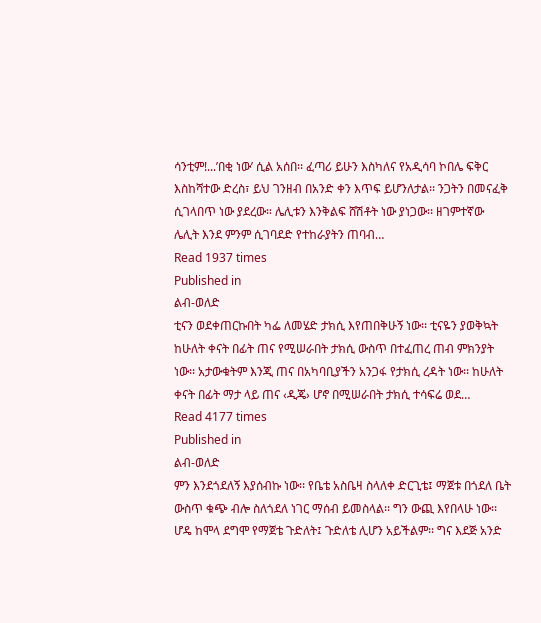ሳንቲም!...’በቂ ነው’ ሲል አሰበ፡፡ ፈጣሪ ይሁን እስካለና የአዲሳባ ኮበሌ ፍቅር እስከሻተው ድረስ፣ ይህ ገንዘብ በአንድ ቀን እጥፍ ይሆንለታል፡፡ ንጋትን በመናፈቅ ሲገላበጥ ነው ያደረው። ሌሊቱን እንቅልፍ ሸሽቶት ነው ያነጋው፡፡ ዘገምተኛው ሌሊት እንደ ምንም ሲገባደድ የተከራያትን ጠባብ…
Read 1937 times
Published in
ልብ-ወለድ
ቲናን ወደቀጠርኩበት ካፌ ለመሄድ ታክሲ እየጠበቅሁኝ ነው፡፡ ቲናዬን ያወቅኳት ከሁለት ቀናት በፊት ጠና የሚሠራበት ታክሲ ውስጥ በተፈጠረ ጠብ ምክንያት ነው፡፡ አታውቁትም እንጂ ጠና በአካባቢያችን አንጋፋ የታክሲ ረዳት ነው፡፡ ከሁለት ቀናት በፊት ማታ ላይ ጠና ‹ዲጄ› ሆኖ በሚሠራበት ታክሲ ተሳፍሬ ወደ…
Read 4177 times
Published in
ልብ-ወለድ
ምን እንደጎደለኝ እያሰብኩ ነው፡፡ የቤቴ አስቤዛ ስላለቀ ድርጊቴ፤ ማጀቱ በጎደለ ቤት ውስጥ ቁጭ ብሎ ስለጎደለ ነገር ማሰብ ይመስላል፡፡ ግን ውጪ እየበላሁ ነው፡፡ ሆዴ ከሞላ ደግሞ የማጀቴ ጉድለት፤ ጉድለቴ ሊሆን አይችልም፡፡ ግና እደጅ አንድ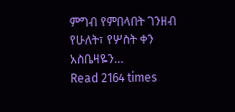ምግብ የምበላበት ገንዘብ የሁለት፣ የሦስት ቀን አስቤዛዬን…
Read 2164 times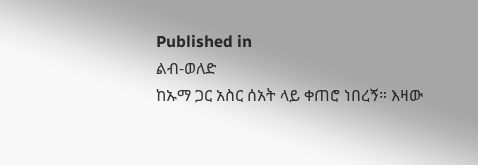Published in
ልብ-ወለድ
ከኡማ ጋር አስር ሰአት ላይ ቀጠሮ ነበረኝ። እዛው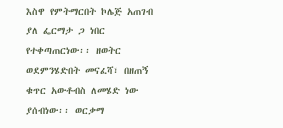እስዋ የምትማርበት ኮሌጅ አጠገብ ያለ ፌርማታ ጋ ነበር የተቀጣጠርነው፡፡ ዘወትር ወደምንሄድበት መናፈሻ፣ በዘጠኝ ቁጥር አውቶብስ ለመሄድ ነው ያሰብነው፡፡ ወርቃማ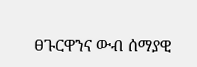ፀጉርዋንና ውብ ሰማያዊ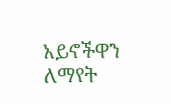አይኖችዋን ለማየት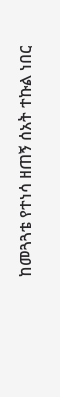ከመጓጓቴ የተነሳ ዘጠኝ ሰአት ተኩል ነበር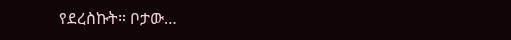የደረስኩት። ቦታው…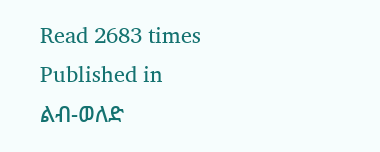Read 2683 times
Published in
ልብ-ወለድ